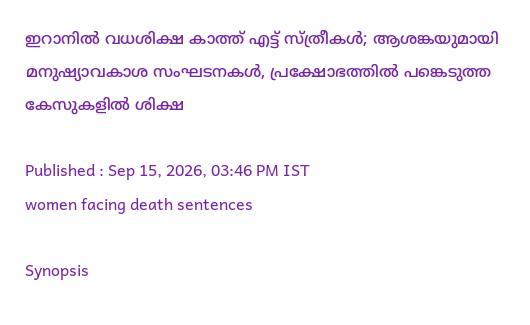ഇറാനിൽ വധശിക്ഷ കാത്ത് എട്ട് സ്ത്രീകൾ; ആശങ്കയുമായി മനുഷ്യാവകാശ സംഘടനകൾ, പ്രക്ഷോഭത്തിൽ പങ്കെടുത്ത കേസുകളിൽ ശിക്ഷ

Published : Sep 15, 2026, 03:46 PM IST
women facing death sentences

Synopsis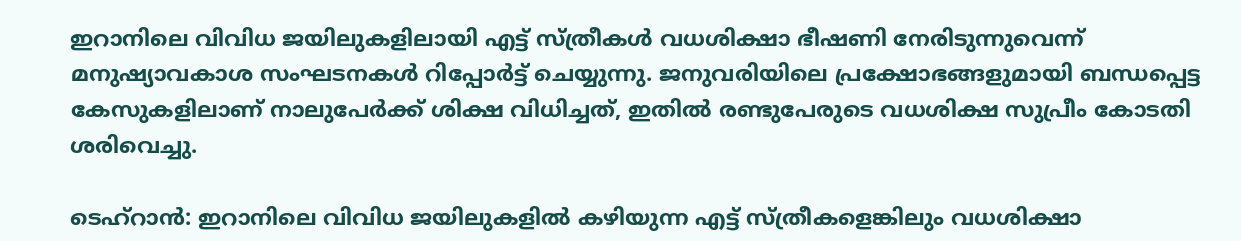ഇറാനിലെ വിവിധ ജയിലുകളിലായി എട്ട് സ്ത്രീകൾ വധശിക്ഷാ ഭീഷണി നേരിടുന്നുവെന്ന് മനുഷ്യാവകാശ സംഘടനകൾ റിപ്പോർട്ട് ചെയ്യുന്നു. ജനുവരിയിലെ പ്രക്ഷോഭങ്ങളുമായി ബന്ധപ്പെട്ട കേസുകളിലാണ് നാലുപേർക്ക് ശിക്ഷ വിധിച്ചത്, ഇതിൽ രണ്ടുപേരുടെ വധശിക്ഷ സുപ്രീം കോടതി ശരിവെച്ചു.

ടെഹ്റാൻ: ഇറാനിലെ വിവിധ ജയിലുകളിൽ കഴിയുന്ന എട്ട് സ്ത്രീകളെങ്കിലും വധശിക്ഷാ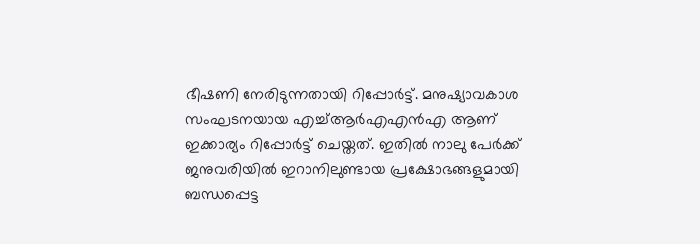ഭീഷണി നേരിടുന്നതായി റിപ്പോര്‍ട്ട്. മനുഷ്യാവകാശ സംഘടനയായ എച്ച്ആർഎഎൻഎ ആണ് ഇക്കാര്യം റിപ്പോർട്ട് ചെയ്തത്. ഇതിൽ നാലു പേർക്ക് ജനുവരിയിൽ ഇറാനിലുണ്ടായ പ്രക്ഷോഭങ്ങളുമായി ബന്ധപ്പെട്ട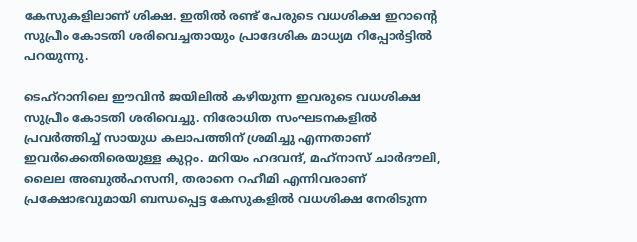കേസുകളിലാണ് ശിക്ഷ. ഇതിൽ രണ്ട് പേരുടെ വധശിക്ഷ ഇറാന്റെ സുപ്രീം കോടതി ശരിവെച്ചതായും പ്രാദേശിക മാധ്യമ റിപ്പോർട്ടിൽ പറയുന്നു.

ടെഹ്‌റാനിലെ ഈവിൻ ജയിലിൽ കഴിയുന്ന ഇവരുടെ വധശിക്ഷ സുപ്രീം കോടതി ശരിവെച്ചു. നിരോധിത സംഘടനകളിൽ പ്രവർത്തിച്ച് സായുധ കലാപത്തിന് ശ്രമിച്ചു എന്നതാണ് ഇവർക്കെതിരെയുള്ള കുറ്റം. മറിയം ഹദവന്ദ്, മഹ്‌നാസ് ചാർദൗലി, ലൈല അബുൽഹസനി, തരാനെ റഹീമി എന്നിവരാണ് പ്രക്ഷോഭവുമായി ബന്ധപ്പെട്ട കേസുകളിൽ വധശിക്ഷ നേരിടുന്ന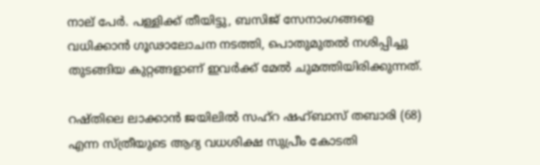നാല് പേർ. പള്ളിക്ക് തീയിട്ടു, ബസിജ് സേനാംഗങ്ങളെ വധിക്കാൻ ഗൂഢാലോചന നടത്തി, പൊതുമുതൽ നശിപ്പിച്ചു തുടങ്ങിയ കുറ്റങ്ങളാണ് ഇവർക്ക് മേൽ ചുമത്തിയിരിക്കുന്നത്.

റഷ്തിലെ ലാക്കാൻ ജയിലിൽ സഹ്‌റ ഷഹ്ബാസ് തബാരി (68) എന്ന സ്ത്രീയുടെ ആദ്യ വധശിക്ഷ സുപ്രീം കോടതി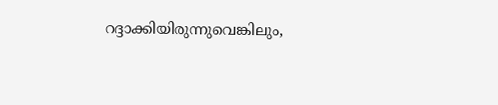റദ്ദാക്കിയിരുന്നുവെങ്കിലും,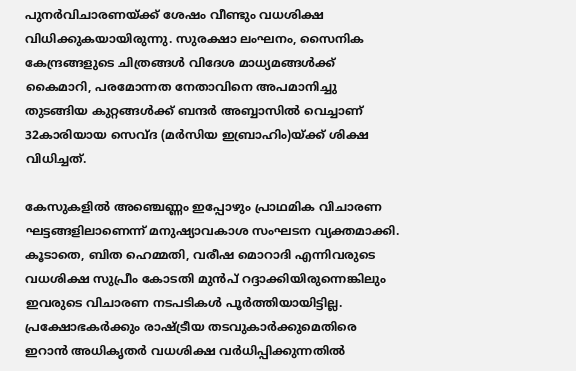പുനർവിചാരണയ്ക്ക് ശേഷം വീണ്ടും വധശിക്ഷ വിധിക്കുകയായിരുന്നു. സുരക്ഷാ ലംഘനം, സൈനിക കേന്ദ്രങ്ങളുടെ ചിത്രങ്ങൾ വിദേശ മാധ്യമങ്ങൾക്ക് കൈമാറി, പരമോന്നത നേതാവിനെ അപമാനിച്ചു തുടങ്ങിയ കുറ്റങ്ങൾക്ക് ബന്ദർ അബ്ബാസിൽ വെച്ചാണ് 32കാരിയായ സെവ്ദ (മർസിയ ഇബ്രാഹിം)യ്ക്ക് ശിക്ഷ വിധിച്ചത്.

കേസുകളിൽ അഞ്ചെണ്ണം ഇപ്പോഴും പ്രാഥമിക വിചാരണ ഘട്ടങ്ങളിലാണെന്ന് മനുഷ്യാവകാശ സംഘടന വ്യക്തമാക്കി. കൂടാതെ, ബിത ഹെമ്മതി, വരീഷ മൊറാദി എന്നിവരുടെ വധശിക്ഷ സുപ്രീം കോടതി മുൻപ് റദ്ദാക്കിയിരുന്നെങ്കിലും ഇവരുടെ വിചാരണ നടപടികൾ പൂർത്തിയായിട്ടില്ല. പ്രക്ഷോഭകർക്കും രാഷ്ട്രീയ തടവുകാർക്കുമെതിരെ ഇറാൻ അധികൃതർ വധശിക്ഷ വർധിപ്പിക്കുന്നതിൽ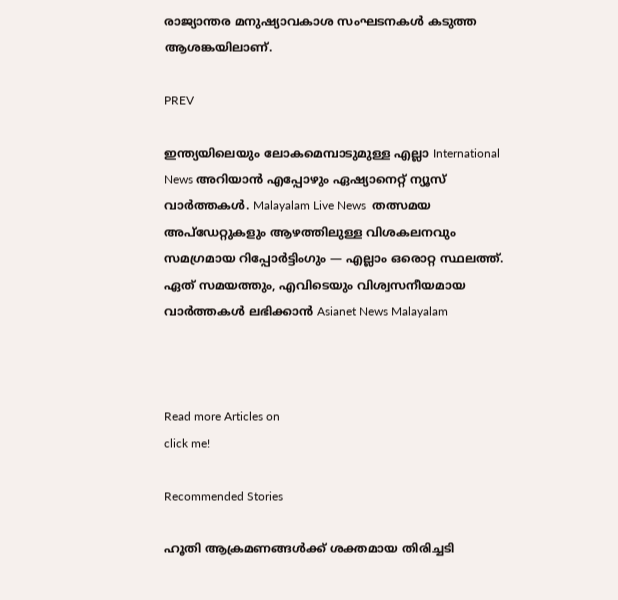രാജ്യാന്തര മനുഷ്യാവകാശ സംഘടനകൾ കടുത്ത ആശങ്കയിലാണ്.

PREV

ഇന്ത്യയിലെയും ലോകമെമ്പാടുമുള്ള എല്ലാ International News അറിയാൻ എപ്പോഴും ഏഷ്യാനെറ്റ് ന്യൂസ് വാർത്തകൾ. Malayalam Live News  തത്സമയ അപ്‌ഡേറ്റുകളും ആഴത്തിലുള്ള വിശകലനവും സമഗ്രമായ റിപ്പോർട്ടിംഗും — എല്ലാം ഒരൊറ്റ സ്ഥലത്ത്. ഏത് സമയത്തും, എവിടെയും വിശ്വസനീയമായ വാർത്തകൾ ലഭിക്കാൻ Asianet News Malayalam



Read more Articles on
click me!

Recommended Stories

ഹൂതി ആക്രമണങ്ങൾക്ക് ശക്തമായ തിരിച്ചടി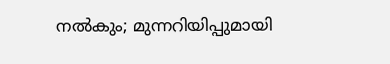നൽകും; മുന്നറിയിപ്പുമായി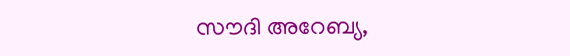സൗദി അറേബ്യ,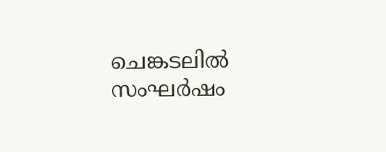ചെങ്കടലിൽ സംഘർഷം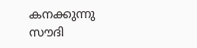കനക്കുന്നു
സൗദി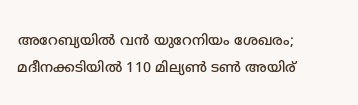അറേബ്യയിൽ വൻ യുറേനിയം ശേഖരം; മദീനക്കടിയിൽ 110 മില്യൺ ടൺ അയിര്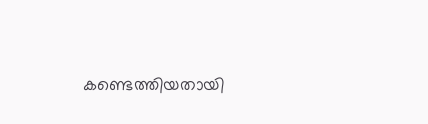കണ്ടെത്തിയതായി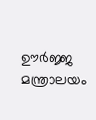ഊർജ്ജ മന്ത്രാലയം